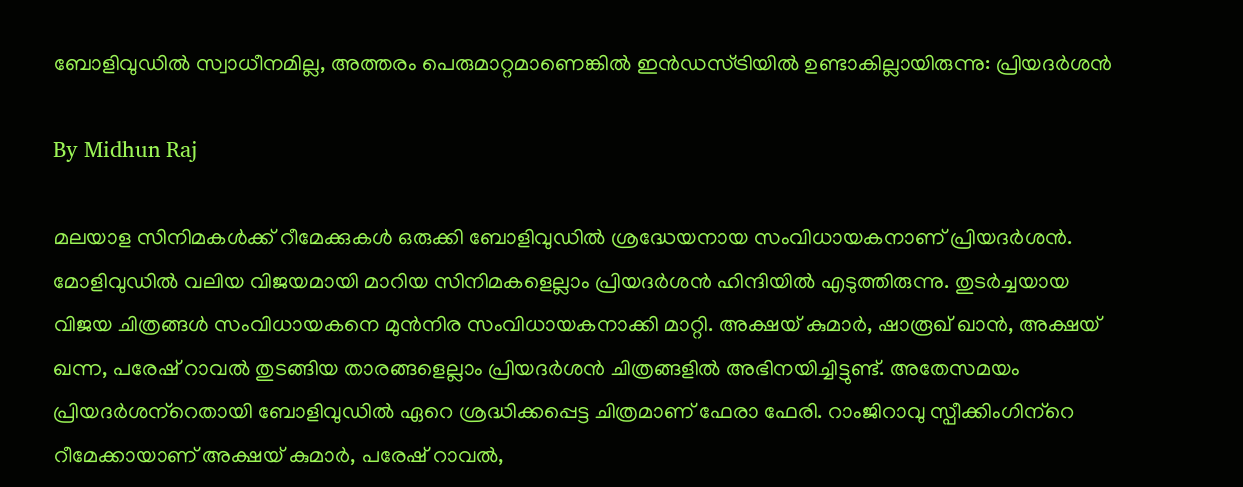ബോളിവുഡില്‍ സ്വാധീനമില്ല, അത്തരം പെരുമാറ്റമാണെങ്കില്‍ ഇന്‍ഡസ്ട്രിയില്‍ ഉണ്ടാകില്ലായിരുന്നു: പ്രിയദര്‍ശന്‍

By Midhun Raj

മലയാള സിനിമകള്‍ക്ക് റീമേക്കുകള്‍ ഒരുക്കി ബോളിവുഡില്‍ ശ്രദ്ധേയനായ സംവിധായകനാണ് പ്രിയദര്‍ശന്‍. മോളിവുഡില്‍ വലിയ വിജയമായി മാറിയ സിനിമകളെല്ലാം പ്രിയദര്‍ശന്‍ ഹിന്ദിയില്‍ എടുത്തിരുന്നു. തുടര്‍ച്ചയായ വിജയ ചിത്രങ്ങള്‍ സംവിധായകനെ മുന്‍നിര സംവിധായകനാക്കി മാറ്റി. അക്ഷയ് കുമാര്‍, ഷാരൂഖ് ഖാന്‍, അക്ഷയ് ഖന്ന, പരേഷ് റാവല്‍ തുടങ്ങിയ താരങ്ങളെല്ലാം പ്രിയദര്‍ശന്‍ ചിത്രങ്ങളില്‍ അഭിനയിച്ചിട്ടുണ്ട്. അതേസമയം പ്രിയദര്‍ശന്‌റെതായി ബോളിവുഡില്‍ ഏറെ ശ്രദ്ധിക്കപ്പെട്ട ചിത്രമാണ് ഫേരാ ഫേരി. റാംജിറാവു സ്പീക്കിംഗിന്‌റെ റീമേക്കായാണ് അക്ഷയ് കുമാര്‍, പരേഷ് റാവല്‍,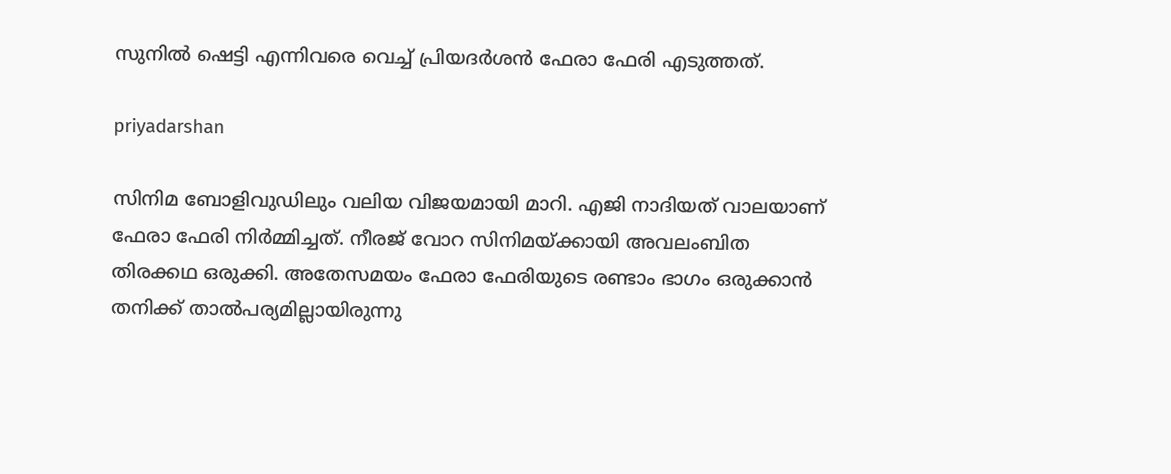സുനില്‍ ഷെട്ടി എന്നിവരെ വെച്ച് പ്രിയദര്‍ശന്‍ ഫേരാ ഫേരി എടുത്തത്.

priyadarshan

സിനിമ ബോളിവുഡിലും വലിയ വിജയമായി മാറി. എജി നാദിയത് വാലയാണ് ഫേരാ ഫേരി നിര്‍മ്മിച്ചത്. നീരജ് വോറ സിനിമയ്ക്കായി അവലംബിത തിരക്കഥ ഒരുക്കി. അതേസമയം ഫേരാ ഫേരിയുടെ രണ്ടാം ഭാഗം ഒരുക്കാന്‍ തനിക്ക് താല്‍പര്യമില്ലായിരുന്നു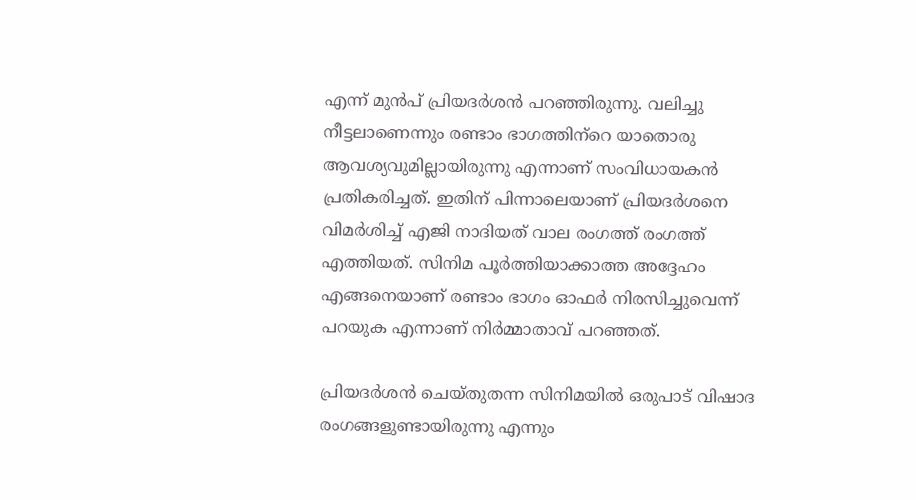എന്ന് മുന്‍പ് പ്രിയദര്‍ശന്‍ പറഞ്ഞിരുന്നു. വലിച്ചു നീട്ടലാണെന്നും രണ്ടാം ഭാഗത്തിന്‌റെ യാതൊരു ആവശ്യവുമില്ലായിരുന്നു എന്നാണ് സംവിധായകന്‍ പ്രതികരിച്ചത്. ഇതിന് പിന്നാലെയാണ് പ്രിയദര്‍ശനെ വിമര്‍ശിച്ച് എജി നാദിയത് വാല രംഗത്ത് രംഗത്ത് എത്തിയത്. സിനിമ പൂര്‍ത്തിയാക്കാത്ത അദ്ദേഹം എങ്ങനെയാണ് രണ്ടാം ഭാഗം ഓഫര്‍ നിരസിച്ചുവെന്ന് പറയുക എന്നാണ് നിര്‍മ്മാതാവ് പറഞ്ഞത്.

പ്രിയദര്‍ശന്‍ ചെയ്തുതന്ന സിനിമയില്‍ ഒരുപാട് വിഷാദ രംഗങ്ങളുണ്ടായിരുന്നു എന്നും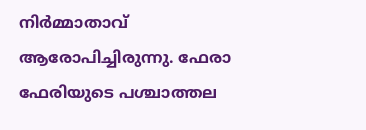നിര്‍മ്മാതാവ് ആരോപിച്ചിരുന്നു. ഫേരാ ഫേരിയുടെ പശ്ചാത്തല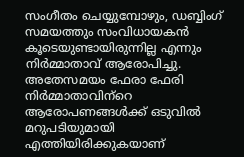സംഗീതം ചെയ്യുമ്പോഴും, ഡബ്ബിംഗ് സമയത്തും സംവിധായകന്‍ കൂടെയുണ്ടായിരുന്നില്ല എന്നും നിര്‍മ്മാതാവ് ആരോപിച്ചു. അതേസമയം ഫേരാ ഫേരി നിര്‍മ്മാതാവിന്‌റെ ആരോപണങ്ങള്‍ക്ക് ഒടുവില്‍ മറുപടിയുമായി എത്തിയിരിക്കുകയാണ്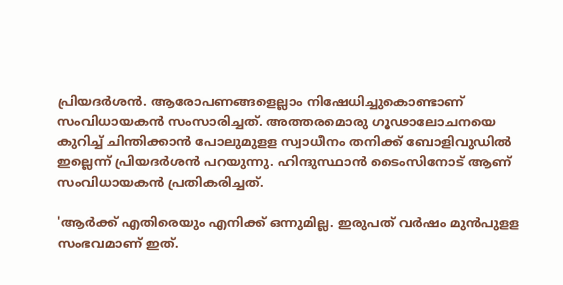പ്രിയദര്‍ശന്‍. ആരോപണങ്ങളെല്ലാം നിഷേധിച്ചുകൊണ്ടാണ് സംവിധായകന്‍ സംസാരിച്ചത്. അത്തരമൊരു ഗൂഢാലോചനയെ കുറിച്ച് ചിന്തിക്കാന്‍ പോലുമുളള സ്വാധീനം തനിക്ക് ബോളിവുഡില്‍ ഇല്ലെന്ന് പ്രിയദര്‍ശന്‍ പറയുന്നു. ഹിന്ദുസ്ഥാന്‍ ടൈംസിനോട് ആണ് സംവിധായകന്‍ പ്രതികരിച്ചത്.

'ആര്‍ക്ക് എതിരെയും എനിക്ക് ഒന്നുമില്ല. ഇരുപത് വര്‍ഷം മുന്‍പുളള സംഭവമാണ് ഇത്.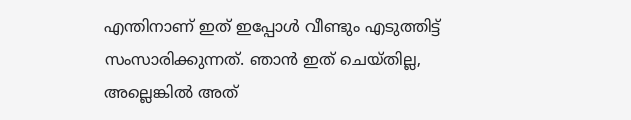എന്തിനാണ് ഇത് ഇപ്പോള്‍ വീണ്ടും എടുത്തിട്ട് സംസാരിക്കുന്നത്. ഞാന്‍ ഇത് ചെയ്തില്ല, അല്ലെങ്കില്‍ അത്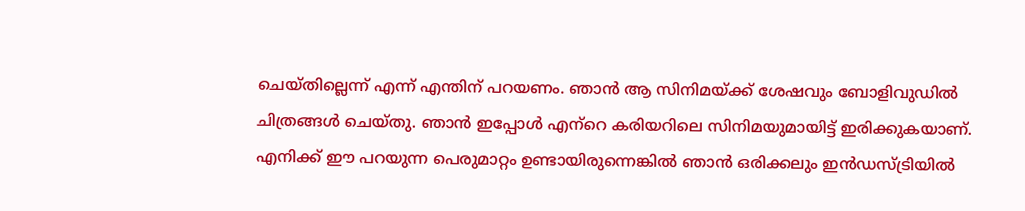ചെയ്തില്ലെന്ന് എന്ന് എന്തിന് പറയണം. ഞാന്‍ ആ സിനിമയ്ക്ക് ശേഷവും ബോളിവുഡില്‍ ചിത്രങ്ങള്‍ ചെയ്തു. ഞാന്‍ ഇപ്പോള്‍ എന്‌റെ കരിയറിലെ സിനിമയുമായിട്ട് ഇരിക്കുകയാണ്. എനിക്ക് ഈ പറയുന്ന പെരുമാറ്റം ഉണ്ടായിരുന്നെങ്കില്‍ ഞാന്‍ ഒരിക്കലും ഇന്‍ഡസ്ട്രിയില്‍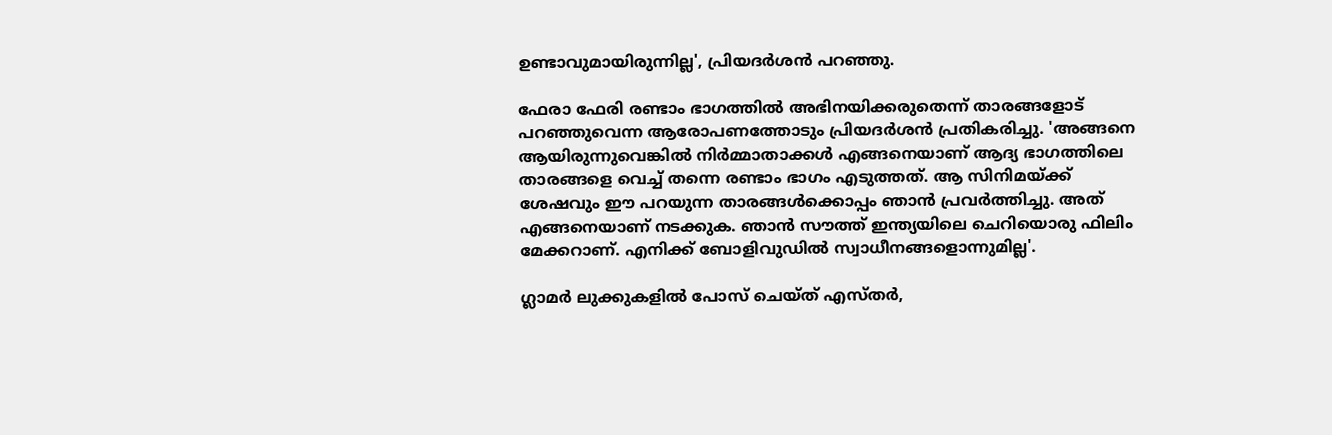ഉണ്ടാവുമായിരുന്നില്ല', പ്രിയദര്‍ശന്‍ പറഞ്ഞു.

ഫേരാ ഫേരി രണ്ടാം ഭാഗത്തില്‍ അഭിനയിക്കരുതെന്ന് താരങ്ങളോട് പറഞ്ഞുവെന്ന ആരോപണത്തോടും പ്രിയദര്‍ശന്‍ പ്രതികരിച്ചു. 'അങ്ങനെ ആയിരുന്നുവെങ്കില്‍ നിര്‍മ്മാതാക്കള്‍ എങ്ങനെയാണ് ആദ്യ ഭാഗത്തിലെ താരങ്ങളെ വെച്ച് തന്നെ രണ്ടാം ഭാഗം എടുത്തത്. ആ സിനിമയ്ക്ക് ശേഷവും ഈ പറയുന്ന താരങ്ങള്‍ക്കൊപ്പം ഞാന്‍ പ്രവര്‍ത്തിച്ചു. അത് എങ്ങനെയാണ് നടക്കുക. ഞാന്‍ സൗത്ത് ഇന്ത്യയിലെ ചെറിയൊരു ഫിലിം മേക്കറാണ്. എനിക്ക് ബോളിവുഡില്‍ സ്വാധീനങ്ങളൊന്നുമില്ല'.

ഗ്ലാമര്‍ ലുക്കുകളില്‍ പോസ് ചെയ്ത് എസ്തര്‍,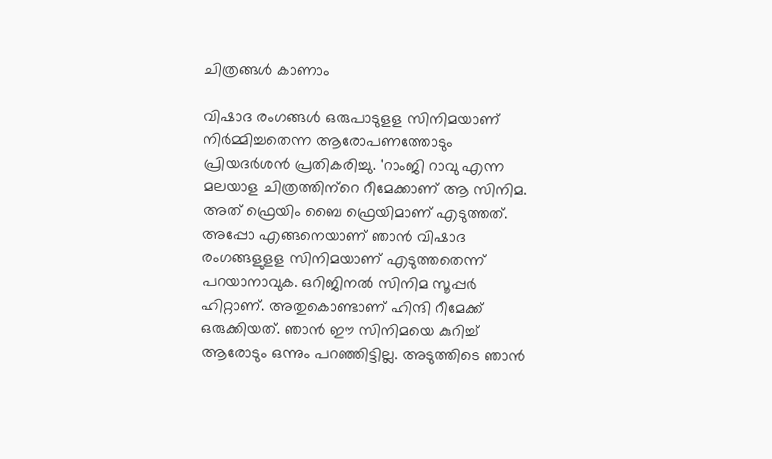ചിത്രങ്ങള്‍ കാണാം

വിഷാദ രംഗങ്ങള്‍ ഒരുപാടുളള സിനിമയാണ് നിര്‍മ്മിച്ചതെന്ന ആരോപണത്തോടും പ്രിയദര്‍ശന്‍ പ്രതികരിച്ചു. 'റാംജി റാവു എന്ന മലയാള ചിത്രത്തിന്‌റെ റീമേക്കാണ് ആ സിനിമ. അത് ഫ്രെയിം ബൈ ഫ്രെയിമാണ് എടുത്തത്. അപ്പോ എങ്ങനെയാണ് ഞാന്‍ വിഷാദ രംഗങ്ങളുളള സിനിമയാണ് എടുത്തതെന്ന് പറയാനാവുക. ഒറിജിനല്‍ സിനിമ സൂപ്പര്‍ ഹിറ്റാണ്. അതുകൊണ്ടാണ് ഹിന്ദി റീമേക്ക് ഒരുക്കിയത്. ഞാന്‍ ഈ സിനിമയെ കുറിച്ച് ആരോടും ഒന്നും പറഞ്ഞിട്ടില്ല. അടുത്തിടെ ഞാന്‍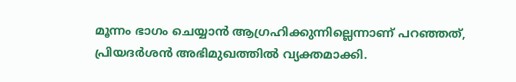മൂന്നം ഭാഗം ചെയ്യാന്‍ ആഗ്രഹിക്കുന്നില്ലെന്നാണ് പറഞ്ഞത്, പ്രിയദര്‍ശന്‍ അഭിമുഖത്തില്‍ വ്യക്തമാക്കി.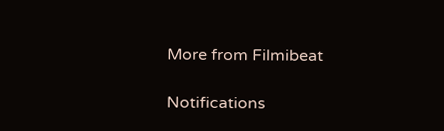More from Filmibeat

Notifications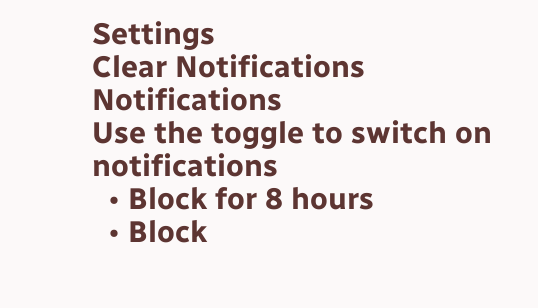Settings
Clear Notifications
Notifications
Use the toggle to switch on notifications
  • Block for 8 hours
  • Block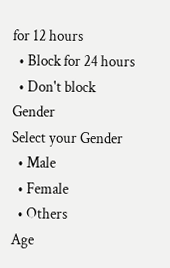for 12 hours
  • Block for 24 hours
  • Don't block
Gender
Select your Gender
  • Male
  • Female
  • Others
Age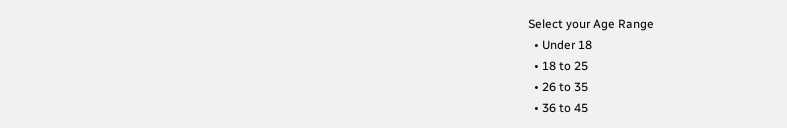Select your Age Range
  • Under 18
  • 18 to 25
  • 26 to 35
  • 36 to 45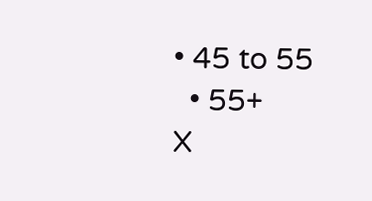• 45 to 55
  • 55+
X